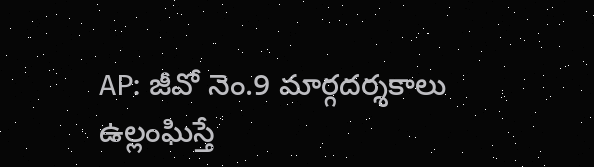AP: జీవో నెం.9 మార్గదర్శకాలు ఉల్లంఘిస్తే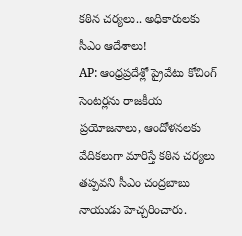కఠిన చర్యలు.. అధికారులకు సీఎం ఆదేశాలు!
AP: ఆంధ్రప్రదేశ్లో ప్రైవేటు కోచింగ్ సెంటర్లను రాజకీయ ప్రయోజనాలు, ఆందోళనలకు వేదికలుగా మారిస్తే కఠిన చర్యలు తప్పవని సీఎం చంద్రబాబు నాయుడు హెచ్చరించారు.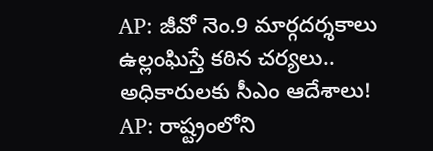AP: జీవో నెం.9 మార్గదర్శకాలు ఉల్లంఘిస్తే కఠిన చర్యలు.. అధికారులకు సీఎం ఆదేశాలు!
AP: రాష్ట్రంలోని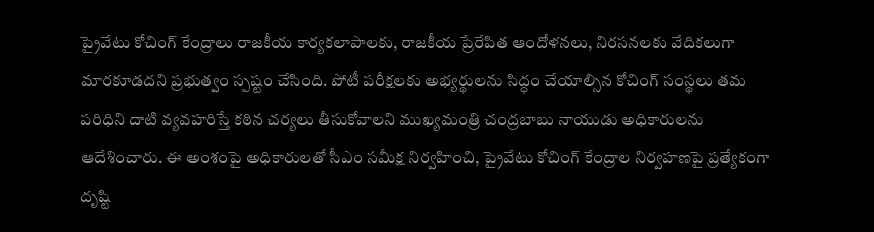ప్రైవేటు కోచింగ్ కేంద్రాలు రాజకీయ కార్యకలాపాలకు, రాజకీయ ప్రేరేపిత ఆందోళనలు, నిరసనలకు వేదికలుగా మారకూడదని ప్రభుత్వం స్పష్టం చేసింది. పోటీ పరీక్షలకు అభ్యర్థులను సిద్ధం చేయాల్సిన కోచింగ్ సంస్థలు తమ పరిధిని దాటి వ్యవహరిస్తే కఠిన చర్యలు తీసుకోవాలని ముఖ్యమంత్రి చంద్రబాబు నాయుడు అధికారులను ఆదేశించారు. ఈ అంశంపై అధికారులతో సీఎం సమీక్ష నిర్వహించి, ప్రైవేటు కోచింగ్ కేంద్రాల నిర్వహణపై ప్రత్యేకంగా దృష్టి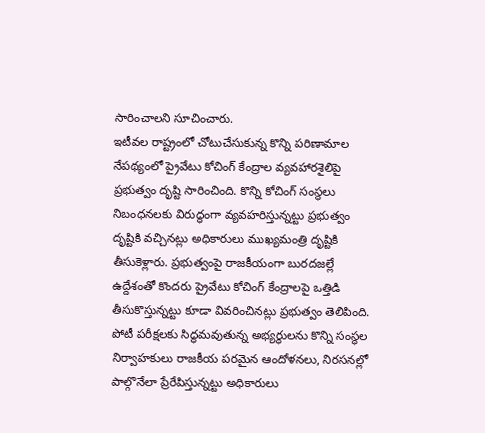సారించాలని సూచించారు.
ఇటీవల రాష్ట్రంలో చోటుచేసుకున్న కొన్ని పరిణామాల నేపథ్యంలో ప్రైవేటు కోచింగ్ కేంద్రాల వ్యవహారశైలిపై ప్రభుత్వం దృష్టి సారించింది. కొన్ని కోచింగ్ సంస్థలు నిబంధనలకు విరుద్ధంగా వ్యవహరిస్తున్నట్టు ప్రభుత్వం దృష్టికి వచ్చినట్లు అధికారులు ముఖ్యమంత్రి దృష్టికి తీసుకెళ్లారు. ప్రభుత్వంపై రాజకీయంగా బురదజల్లే ఉద్దేశంతో కొందరు ప్రైవేటు కోచింగ్ కేంద్రాలపై ఒత్తిడి తీసుకొస్తున్నట్టు కూడా వివరించినట్లు ప్రభుత్వం తెలిపింది.
పోటీ పరీక్షలకు సిద్ధమవుతున్న అభ్యర్థులను కొన్ని సంస్థల నిర్వాహకులు రాజకీయ పరమైన ఆందోళనలు, నిరసనల్లో పాల్గొనేలా ప్రేరేపిస్తున్నట్టు అధికారులు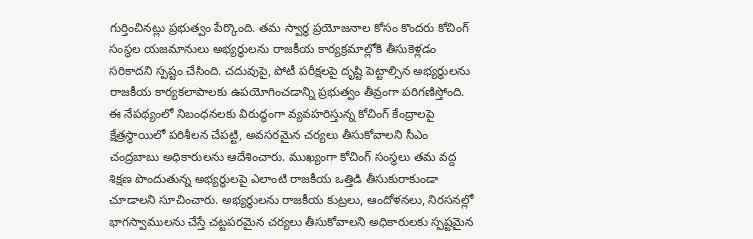గుర్తించినట్లు ప్రభుత్వం పేర్కొంది. తమ స్వార్థ ప్రయోజనాల కోసం కొందరు కోచింగ్ సంస్థల యజమానులు అభ్యర్థులను రాజకీయ కార్యక్రమాల్లోకి తీసుకెళ్లడం సరికాదని స్పష్టం చేసింది. చదువుపై, పోటీ పరీక్షలపై దృష్టి పెట్టాల్సిన అభ్యర్థులను రాజకీయ కార్యకలాపాలకు ఉపయోగించడాన్ని ప్రభుత్వం తీవ్రంగా పరిగణిస్తోంది.
ఈ నేపథ్యంలో నిబంధనలకు విరుద్ధంగా వ్యవహరిస్తున్న కోచింగ్ కేంద్రాలపై క్షేత్రస్థాయిలో పరిశీలన చేపట్టి, అవసరమైన చర్యలు తీసుకోవాలని సీఎం చంద్రబాబు అధికారులను ఆదేశించారు. ముఖ్యంగా కోచింగ్ సంస్థలు తమ వద్ద శిక్షణ పొందుతున్న అభ్యర్థులపై ఎలాంటి రాజకీయ ఒత్తిడి తీసుకురాకుండా చూడాలని సూచించారు. అభ్యర్థులను రాజకీయ కుట్రలు, ఆందోళనలు, నిరసనల్లో భాగస్వాములను చేస్తే చట్టపరమైన చర్యలు తీసుకోవాలని అధికారులకు స్పష్టమైన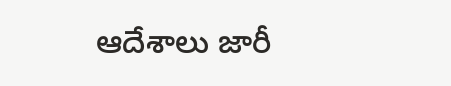ఆదేశాలు జారీ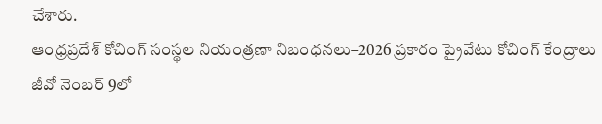చేశారు.
ఆంధ్రప్రదేశ్ కోచింగ్ సంస్థల నియంత్రణా నిబంధనలు–2026 ప్రకారం ప్రైవేటు కోచింగ్ కేంద్రాలు జీవో నెంబర్ 9లో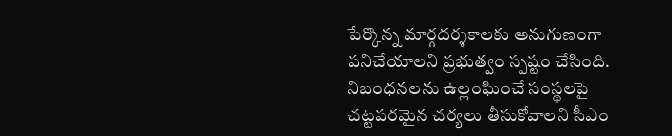పేర్కొన్న మార్గదర్శకాలకు అనుగుణంగా పనిచేయాలని ప్రభుత్వం స్పష్టం చేసింది. నిబంధనలను ఉల్లంఘించే సంస్థలపై చట్టపరమైన చర్యలు తీసుకోవాలని సీఎం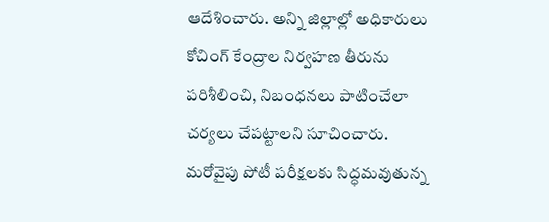ఆదేశించారు. అన్ని జిల్లాల్లో అధికారులు కోచింగ్ కేంద్రాల నిర్వహణ తీరును పరిశీలించి, నిబంధనలు పాటించేలా చర్యలు చేపట్టాలని సూచించారు.
మరోవైపు పోటీ పరీక్షలకు సిద్ధమవుతున్న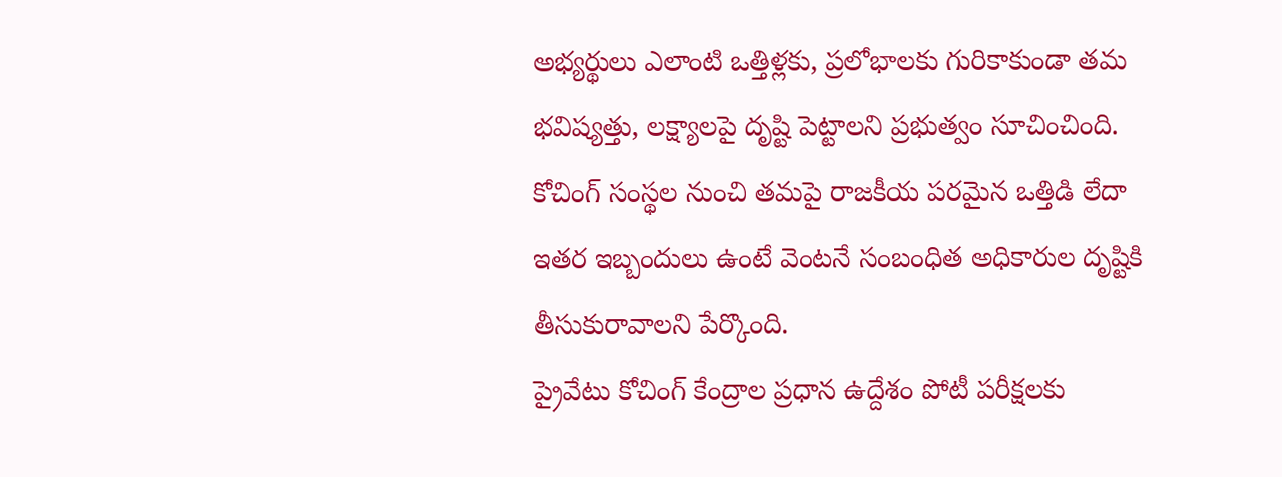అభ్యర్థులు ఎలాంటి ఒత్తిళ్లకు, ప్రలోభాలకు గురికాకుండా తమ భవిష్యత్తు, లక్ష్యాలపై దృష్టి పెట్టాలని ప్రభుత్వం సూచించింది. కోచింగ్ సంస్థల నుంచి తమపై రాజకీయ పరమైన ఒత్తిడి లేదా ఇతర ఇబ్బందులు ఉంటే వెంటనే సంబంధిత అధికారుల దృష్టికి తీసుకురావాలని పేర్కొంది.
ప్రైవేటు కోచింగ్ కేంద్రాల ప్రధాన ఉద్దేశం పోటీ పరీక్షలకు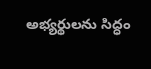అభ్యర్థులను సిద్ధం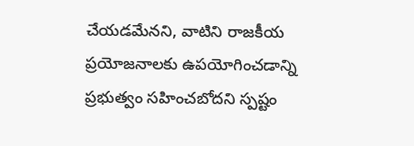చేయడమేనని, వాటిని రాజకీయ ప్రయోజనాలకు ఉపయోగించడాన్ని ప్రభుత్వం సహించబోదని స్పష్టం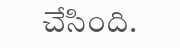చేసింది.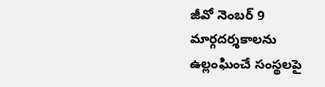జీవో నెంబర్ 9 మార్గదర్శకాలను ఉల్లంఘించే సంస్థలపై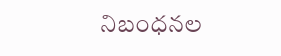నిబంధనల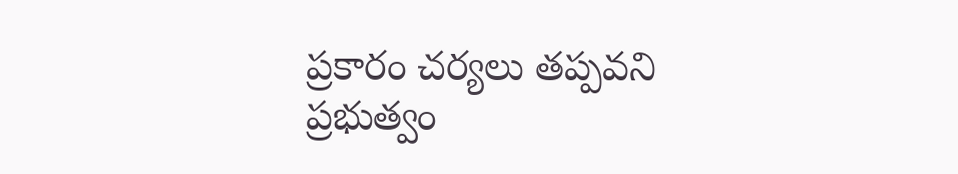ప్రకారం చర్యలు తప్పవని ప్రభుత్వం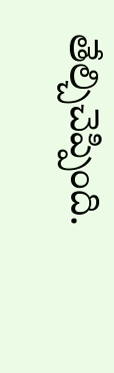తేల్చిచెప్పింది.